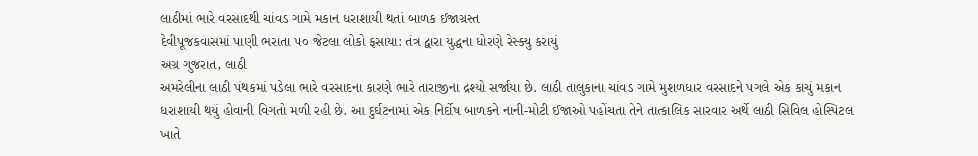લાઠીમાં ભારે વરસાદથી ચાંવડ ગામે મકાન ધરાશાયી થતાં બાળક ઈજાગ્રસ્ત
દેવીપૂજકવાસમાં પાણી ભરાતા ૫૦ જેટલા લોકો ફસાયા: તંત્ર દ્વારા યુદ્ધના ધોરણે રેસ્ક્યુ કરાયું
અગ્ર ગુજરાત, લાઠી
અમરેલીના લાઠી પંથકમાં પડેલા ભારે વરસાદના કારણે ભારે તારાજીના દ્રશ્યો સર્જાયા છે. લાઠી તાલુકાના ચાંવડ ગામે મુશળધાર વરસાદને પગલે એક કાચું મકાન ધરાશાયી થયું હોવાની વિગતો મળી રહી છે. આ દુર્ઘટનામાં એક નિર્દોષ બાળકને નાની-મોટી ઈજાઓ પહોંચતા તેને તાત્કાલિક સારવાર અર્થે લાઠી સિવિલ હોસ્પિટલ ખાતે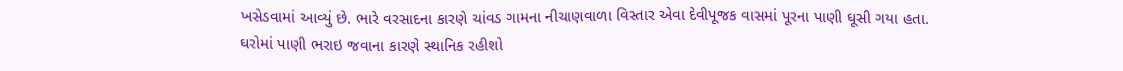ખસેડવામાં આવ્યું છે. ભારે વરસાદના કારણે ચાંવડ ગામના નીચાણવાળા વિસ્તાર એવા દેવીપૂજક વાસમાં પૂરના પાણી ઘૂસી ગયા હતા. ઘરોમાં પાણી ભરાઇ જવાના કારણે સ્થાનિક રહીશો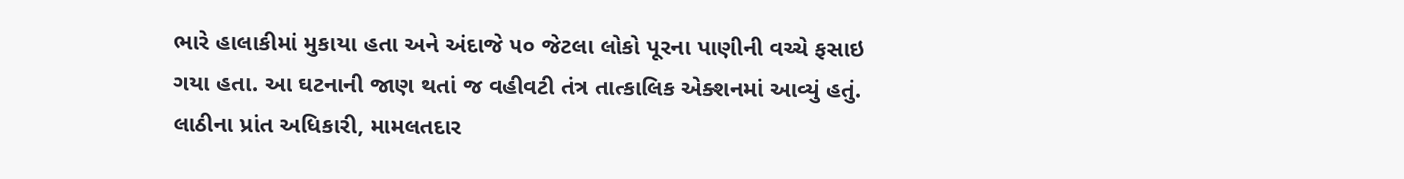ભારે હાલાકીમાં મુકાયા હતા અને અંદાજે ૫૦ જેટલા લોકો પૂરના પાણીની વચ્ચે ફસાઇ ગયા હતા. આ ઘટનાની જાણ થતાં જ વહીવટી તંત્ર તાત્કાલિક એક્શનમાં આવ્યું હતું. લાઠીના પ્રાંત અધિકારી, મામલતદાર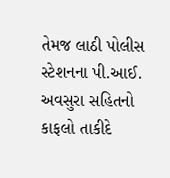તેમજ લાઠી પોલીસ સ્ટેશનના પી.આઈ. અવસુરા સહિતનો કાફલો તાકીદે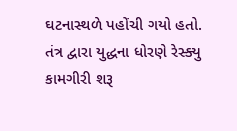ઘટનાસ્થળે પહોંચી ગયો હતો. તંત્ર દ્વારા યુદ્ધના ધોરણે રેસ્ક્યુ કામગીરી શરૂ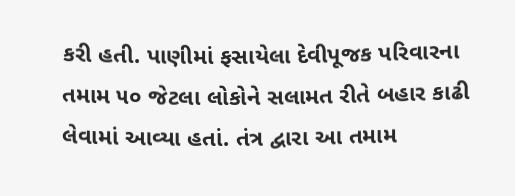કરી હતી. પાણીમાં ફસાયેલા દેવીપૂજક પરિવારના તમામ ૫૦ જેટલા લોકોને સલામત રીતે બહાર કાઢી લેવામાં આવ્યા હતાં. તંત્ર દ્વારા આ તમામ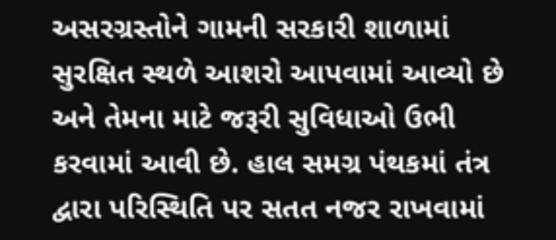અસરગ્રસ્તોને ગામની સરકારી શાળામાં સુરક્ષિત સ્થળે આશરો આપવામાં આવ્યો છે અને તેમના માટે જરૂરી સુવિધાઓ ઉભી કરવામાં આવી છે. હાલ સમગ્ર પંથકમાં તંત્ર દ્વારા પરિસ્થિતિ પર સતત નજર રાખવામાં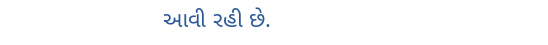આવી રહી છે.